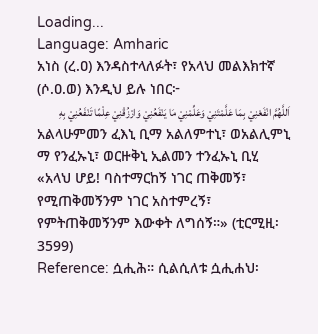Loading...
Language: Amharic
አነስ (ረ.ዐ) እንዳስተላለፉት፣ የአላህ መልእክተኛ (ሶ.ዐ.ወ) እንዲህ ይሉ ነበር፦
اَللَّهُمَّ انْفَعْنِيْ بِمَا عَلَّمْتَنِيْ وَعَلِّمْنِيْ مَا يَنْفَعُنِيْ وَارْزُقْنِيْ عِلْمًا تَنْفَعُنِيْ بِهِ
አልላሁምመን ፈእኒ ቢማ አልለምተኒ፣ ወአልሊምኒ ማ የንፈኡኒ፣ ወርዙቅኒ ኢልመን ተንፈኡኒ ቢሂ
«አላህ ሆይ! ባስተማርከኝ ነገር ጠቅመኝ፣ የሚጠቅመኝንም ነገር አስተምረኝ፣ የምትጠቅመኝንም እውቀት ለግሰኝ።» (ቲርሚዚ፡ 3599)
Reference: ሷሒሕ። ሲልሲለቱ ሷሒሐህ፡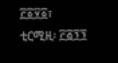፫፩፶፩፣ ቲርሚዚ፡ ፫፭፺፺